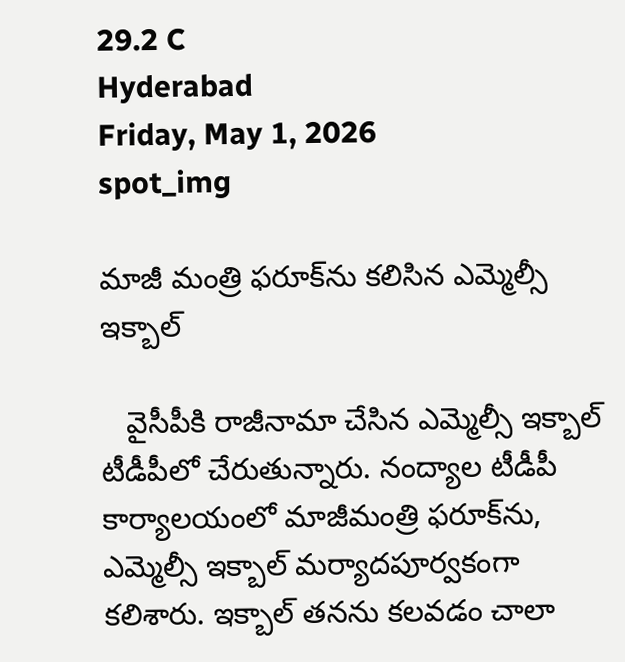29.2 C
Hyderabad
Friday, May 1, 2026
spot_img

మాజీ మంత్రి ఫరూక్‌ను కలిసిన ఎమ్మెల్సీ ఇక్బాల్‌

   వైసీపీకి రాజీనామా చేసిన ఎమ్మెల్సీ ఇక్బాల్‌ టీడీపీలో చేరుతున్నారు. నంద్యాల టీడీపీ కార్యాలయంలో మాజీమంత్రి ఫరూక్‌ను, ఎమ్మెల్సీ ఇక్బాల్‌ మర్యాదపూర్వకంగా కలిశారు. ఇక్బాల్‌ తనను కలవడం చాలా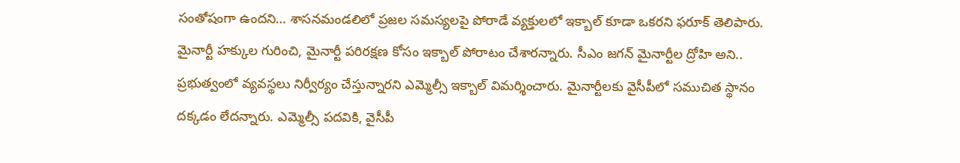సంతోషంగా ఉందని… శాసనమండలిలో ప్రజల సమస్యలపై పోరాడే వ్యక్తులలో ఇక్బాల్‌ కూడా ఒకరని ఫరూక్‌ తెలిపారు. మైనార్టీ హక్కుల గురించి, మైనార్టీ పరిరక్షణ కోసం ఇక్బాల్‌ పోరాటం చేశారన్నారు. సీఎం జగన్‌ మైనార్టీల ద్రోహి అని.. ప్రభుత్వంలో వ్యవస్థలు నిర్వీర్యం చేస్తున్నారని ఎమ్మెల్సీ ఇక్బాల్‌ విమర్శించారు. మైనార్టీలకు వైసీపీలో సముచిత స్థానం దక్కడం లేదన్నారు. ఎమ్మెల్సీ పదవికి, వైసీపీ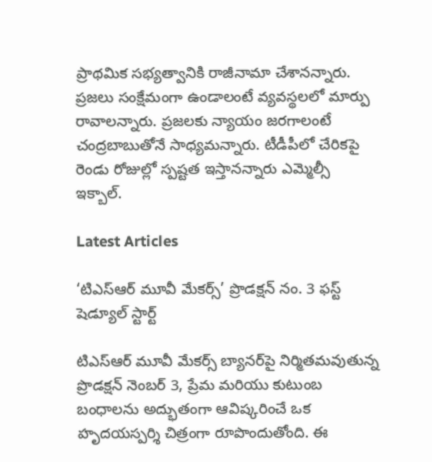ప్రాథమిక సభ్యత్వానికి రాజీనామా చేశానన్నారు. ప్రజలు సంక్షేమంగా ఉండాలంటే వ్యవస్థలలో మార్పు రావాలన్నారు. ప్రజలకు న్యాయం జరగాలంటే చంద్రబాబుతోనే సాధ్యమన్నారు. టీడీపీలో చేరికపై రెండు రోజుల్లో స్పష్టత ఇస్తానన్నారు ఎమ్మెల్సీ ఇక్బాల్‌.

Latest Articles

‘టిఎస్ఆర్ మూవీ మేకర్స్’ ప్రొడక్షన్ నం. 3 ఫస్ట్ షెడ్యూల్ స్టార్ట్

టిఎస్ఆర్ మూవీ మేకర్స్ బ్యానర్‌పై నిర్మితమవుతున్న ప్రొడక్షన్ నెంబర్ 3, ప్రేమ మరియు కుటుంబ బంధాలను అద్భుతంగా ఆవిష్కరించే ఒక హృదయస్పర్శి చిత్రంగా రూపొందుతోంది. ఈ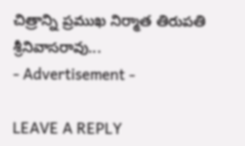చిత్రాన్ని ప్రముఖ నిర్మాత తిరుపతి శ్రీనివాసరావు...
- Advertisement -

LEAVE A REPLY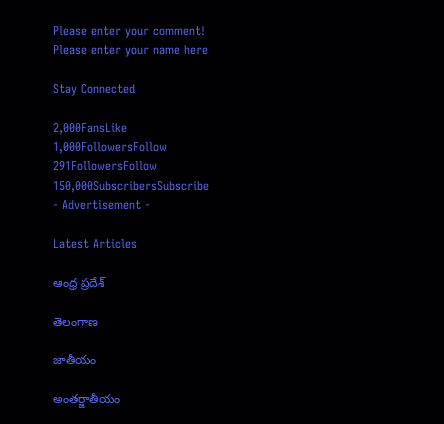Please enter your comment!
Please enter your name here

Stay Connected

2,000FansLike
1,000FollowersFollow
291FollowersFollow
150,000SubscribersSubscribe
- Advertisement -

Latest Articles

ఆంధ్ర ప్రదేశ్

తెలంగాణ

జాతీయం

అంతర్జాతీయం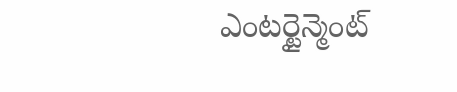ఎంటర్టైన్మెంట్